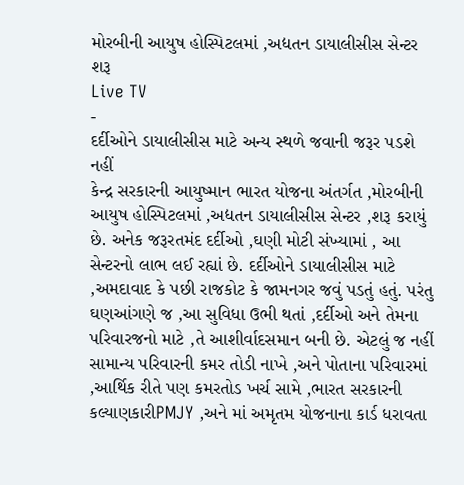મોરબીની આયુષ હોસ્પિટલમાં ,અદ્યતન ડાયાલીસીસ સેન્ટર શરૂ
Live TV
-
દર્દીઓને ડાયાલીસીસ માટે અન્ય સ્થળે જવાની જરૂર પડશે નહીં
કેન્દ્ર સરકારની આયુષ્માન ભારત યોજના અંતર્ગત ,મોરબીની આયુષ હોસ્પિટલમાં ,અદ્યતન ડાયાલીસીસ સેન્ટર ,શરૂ કરાયું છે. અનેક જરૂરતમંદ દર્દીઓ ,ઘણી મોટી સંખ્યામાં , આ સેન્ટરનો લાભ લઈ રહ્યાં છે. દર્દીઓને ડાયાલીસીસ માટે ,અમદાવાદ કે પછી રાજકોટ કે જામનગર જવું પડતું હતું. પરંતુ ઘણઆંગણે જ ,આ સુવિધા ઉભી થતાં ,દર્દીઓ અને તેમના પરિવારજનો માટે ,તે આશીર્વાદસમાન બની છે. એટલું જ નહીં સામાન્ય પરિવારની કમર તોડી નાખે ,અને પોતાના પરિવારમાં ,આર્થિક રીતે પણ કમરતોડ ખર્ચ સામે ,ભારત સરકારની કલ્યાણકારીPMJY ,અને માં અમૃતમ યોજનાના કાર્ડ ધરાવતા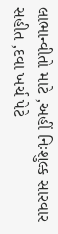લાભાન્વીતો માટે ,અહીં નિઃશુલ્ક સારવાર સહીત ,દવા ખર્ચ પેટે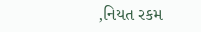,નિયત રકમ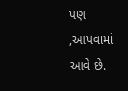પણ ,આપવામાં આવે છે.